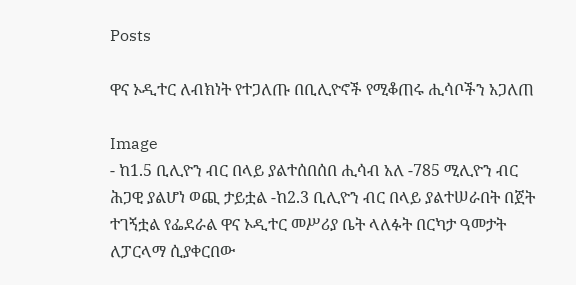Posts

ዋና ኦዲተር ለብክነት የተጋለጡ በቢሊዮኖች የሚቆጠሩ ሒሳቦችን አጋለጠ

Image
- ከ1.5 ቢሊዮን ብር በላይ ያልተሰበሰበ ሒሳብ አለ -785 ሚሊዮን ብር ሕጋዊ ያልሆነ ወጪ ታይቷል -ከ2.3 ቢሊዮን ብር በላይ ያልተሠራበት በጀት ተገኝቷል የፌደራል ዋና ኦዲተር መሥሪያ ቤት ላለፉት በርካታ ዓመታት ለፓርላማ ሲያቀርበው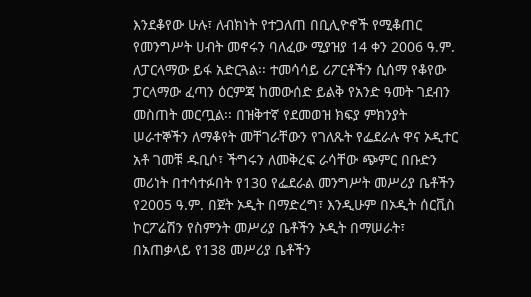እንደቆየው ሁሉ፣ ለብክነት የተጋለጠ በቢሊዮኖች የሚቆጠር የመንግሥት ሀብት መኖሩን ባለፈው ሚያዝያ 14 ቀን 2006 ዓ.ም. ለፓርላማው ይፋ አድርጓል፡፡ ተመሳሳይ ሪፖርቶችን ሲሰማ የቆየው ፓርላማው ፈጣን ዕርምጃ ከመውሰድ ይልቅ የአንድ ዓመት ገደብን መስጠት መርጧል፡፡ በዝቅተኛ የደመወዝ ክፍያ ምክንያት ሠራተኞችን ለማቆየት መቸገራቸውን የገለጹት የፌደራሉ ዋና ኦዲተር አቶ ገመቹ ዱቢሶ፣ ችግሩን ለመቅረፍ ራሳቸው ጭምር በቡድን መሪነት በተሳተፉበት የ130 የፌደራል መንግሥት መሥሪያ ቤቶችን የ2005 ዓ.ም. በጀት ኦዲት በማድረግ፣ እንዲሁም በኦዲት ሰርቪስ ኮርፖሬሽን የስምንት መሥሪያ ቤቶችን ኦዲት በማሠራት፣ በአጠቃላይ የ138 መሥሪያ ቤቶችን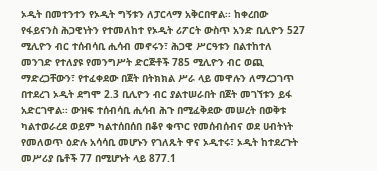ኦዲት በመተንተን የኦዲት ግኝቱን ለፓርላማ አቅርበዋል፡፡ ከቀረበው የፋይናንስ ሕጋዊነትን የተመለከተ የኦዲት ሪፖርት ውስጥ አንድ ቢሊዮን 527 ሚሊዮን ብር ተሰብሳቢ ሒሳብ መኖሩን፣ ሕጋዊ ሥርዓቱን በልተከተለ መንገድ የተለያዩ የመንግሥት ድርጅቶች 785 ሚሊዮን ብር ወጪ ማድረጋቸውን፣ የተፈቀደው በጀት በትክክል ሥራ ላይ መዋሉን ለማረጋገጥ በተደረገ ኦዲት ደግሞ 2.3 ቢሊዮን ብር ያልተሠራበት በጀት መገኘቱን ይፋ አድርገዋል፡፡ ውዝፍ ተሰብሳቢ ሒሳብ ሕጉ በሚፈቅደው መሠረት በወቅቱ ካልተወራረደ ወይም ካልተሰበሰበ በቆየ ቁጥር የመሰብሰብና ወደ ሀብትነት የመለወጥ ዕድሉ አሳሳቢ መሆኑን የገለጹት ዋና ኦዲተሩ፣ ኦዲት ከተደረጉት መሥሪያ ቤቶች 77 በሚሆኑት ላይ 877.1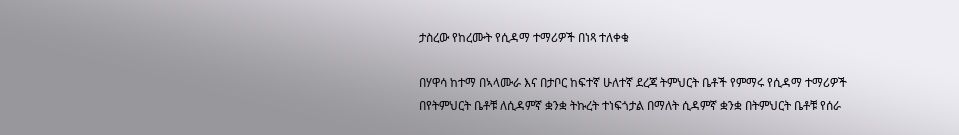ታስረው የከረሙት የሲዳማ ተማሪዎች በነጻ ተለቀቁ

በሃዋሳ ከተማ በኣላሙራ እና በታቦር ከፍተኛ ሁለተኛ ደረጃ ትምህርት ቤቶች የምማሩ የሲዳማ ተማሪዎች በየትምህርት ቤቶቹ ለሲዳምኛ ቋንቋ ትኩረት ተነፍጎታል በማለት ሲዳምኛ ቋንቋ በትምህርት ቤቶቹ የሰራ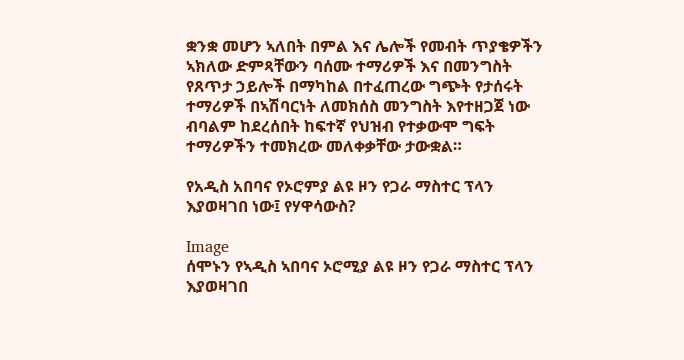ቋንቋ መሆን ኣለበት በምል እና ሌሎች የመብት ጥያቄዎችን ኣክለው ድምጻቸውን ባሰሙ ተማሪዎች እና በመንግስት የጸጥታ ኃይሎች በማካከል በተፈጠረው ግጭት የታሰሩት ተማሪዎች በኣሽባርነት ለመክሰስ መንግስት እየተዘጋጀ ነው ብባልም ከደረሰበት ከፍተኛ የህዝብ የተቃውሞ ግፍት ተማሪዎችን ተመክረው መለቀቃቸው ታውቋል።

የአዲስ አበባና የኦሮምያ ልዩ ዞን የጋራ ማስተር ፕላን እያወዛገበ ነው፤ የሃዋሳውስ?

Image
ሰሞኑን የኣዲስ ኣበባና ኦሮሚያ ልዩ ዞን የጋራ ማስተር ፕላን እያወዛገበ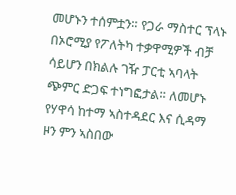መሆኑን ተሰምቷን። የጋራ ማስተር ፕላኑ በኦሮሚያ የፖለትካ ተቃዋሚዎች ብቻ ሳይሆን በክልሉ ገዥ ፓርቲ ኣባላት ጭምር ድጋፍ ተነግፎታል። ለመሆኑ የሃዋሳ ከተማ ኣስተዳደር እና ሲዳማ ዞን ምን ኣስበው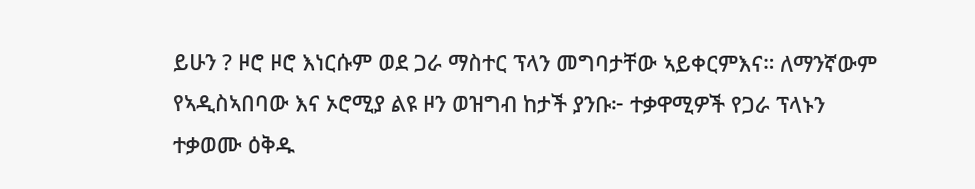ይሁን ? ዞሮ ዞሮ እነርሱም ወደ ጋራ ማስተር ፕላን መግባታቸው ኣይቀርምእና። ለማንኛውም የኣዲስኣበባው እና ኦሮሚያ ልዩ ዞን ወዝግብ ከታች ያንቡ፦ ተቃዋሚዎች የጋራ ፕላኑን ተቃወሙ ዕቅዱ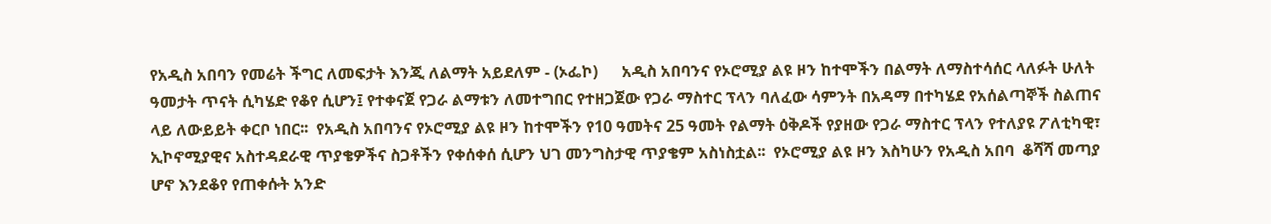የአዲስ አበባን የመሬት ችግር ለመፍታት እንጂ ለልማት አይደለም - (ኦፌኮ)      አዲስ አበባንና የኦሮሚያ ልዩ ዞን ከተሞችን በልማት ለማስተሳሰር ላለፉት ሁለት ዓመታት ጥናት ሲካሄድ የቆየ ሲሆን፤ የተቀናጀ የጋራ ልማቱን ለመተግበር የተዘጋጀው የጋራ ማስተር ፕላን ባለፈው ሳምንት በአዳማ በተካሄደ የአሰልጣኞች ስልጠና ላይ ለውይይት ቀርቦ ነበር፡፡  የአዲስ አበባንና የኦሮሚያ ልዩ ዞን ከተሞችን የ10 ዓመትና 25 ዓመት የልማት ዕቅዶች የያዘው የጋራ ማስተር ፕላን የተለያዩ ፖለቲካዊ፣ ኢኮኖሚያዊና አስተዳደራዊ ጥያቄዎችና ስጋቶችን የቀሰቀሰ ሲሆን ህገ መንግስታዊ ጥያቄም አስነስቷል፡፡  የኦሮሚያ ልዩ ዞን እስካሁን የአዲስ አበባ  ቆሻሻ መጣያ ሆኖ እንደቆየ የጠቀሱት አንድ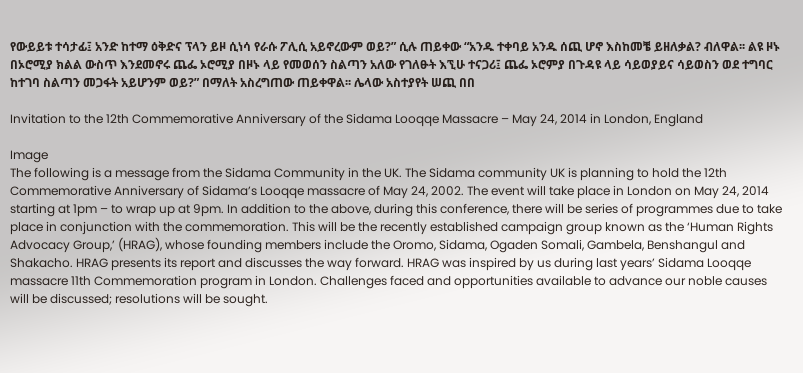የውይይቱ ተሳታፊ፤ አንድ ከተማ ዕቅድና ፕላን ይዞ ሲነሳ የራሱ ፖሊሲ አይኖረውም ወይ?” ሲሉ ጠይቀው “አንዱ ተቀባይ አንዱ ሰጪ ሆኖ እስከመቼ ይዘለቃል? ብለዋል፡፡ ልዩ ዞኑ በኦሮሚያ ክልል ውስጥ እንደመኖሩ ጨፌ ኦሮሚያ በዞኑ ላይ የመወሰን ስልጣን አለው የገለፁት እኚሁ ተናጋሪ፤ ጨፌ ኦሮምያ በጉዳዩ ላይ ሳይወያይና ሳይወስን ወደ ተግባር ከተገባ ስልጣን መጋፋት አይሆንም ወይ?” በማለት አስረግጠው ጠይቀዋል፡፡ ሌላው አስተያየት ሠጪ በበ

Invitation to the 12th Commemorative Anniversary of the Sidama Looqqe Massacre – May 24, 2014 in London, England

Image
The following is a message from the Sidama Community in the UK. The Sidama community UK is planning to hold the 12th Commemorative Anniversary of Sidama’s Looqqe massacre of May 24, 2002. The event will take place in London on May 24, 2014 starting at 1pm – to wrap up at 9pm. In addition to the above, during this conference, there will be series of programmes due to take place in conjunction with the commemoration. This will be the recently established campaign group known as the ‘Human Rights Advocacy Group,’ (HRAG), whose founding members include the Oromo, Sidama, Ogaden Somali, Gambela, Benshangul and Shakacho. HRAG presents its report and discusses the way forward. HRAG was inspired by us during last years’ Sidama Looqqe massacre 11th Commemoration program in London. Challenges faced and opportunities available to advance our noble causes will be discussed; resolutions will be sought.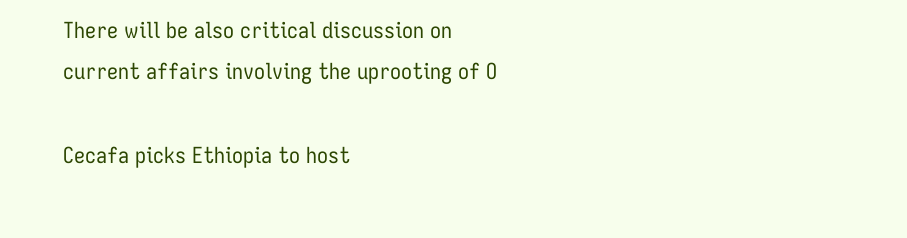There will be also critical discussion on current affairs involving the uprooting of O

Cecafa picks Ethiopia to host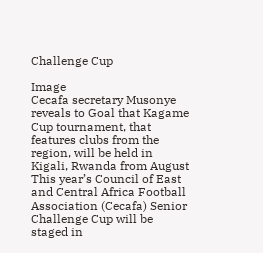Challenge Cup

Image
Cecafa secretary Musonye reveals to Goal that Kagame Cup tournament, that features clubs from the region, will be held in Kigali, Rwanda from August This year’s Council of East and Central Africa Football Association (Cecafa) Senior Challenge Cup will be staged in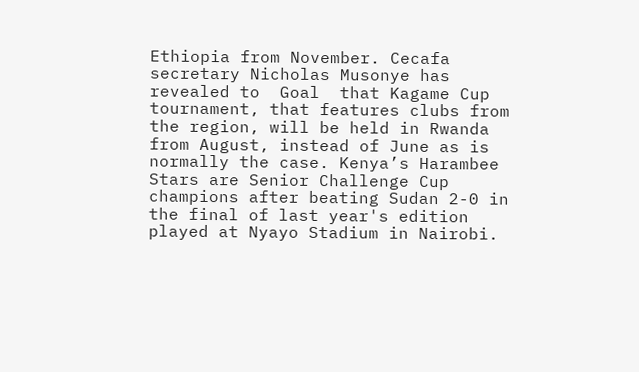Ethiopia from November. Cecafa secretary Nicholas Musonye has revealed to  Goal  that Kagame Cup tournament, that features clubs from the region, will be held in Rwanda from August, instead of June as is normally the case. Kenya’s Harambee Stars are Senior Challenge Cup champions after beating Sudan 2-0 in the final of last year's edition played at Nyayo Stadium in Nairobi.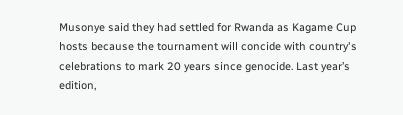Musonye said they had settled for Rwanda as Kagame Cup hosts because the tournament will concide with country's celebrations to mark 20 years since genocide. Last year’s edition,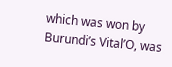which was won by Burundi’s Vital’O, was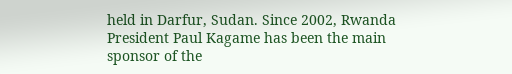held in Darfur, Sudan. Since 2002, Rwanda President Paul Kagame has been the main sponsor of the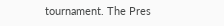tournament. The Pres